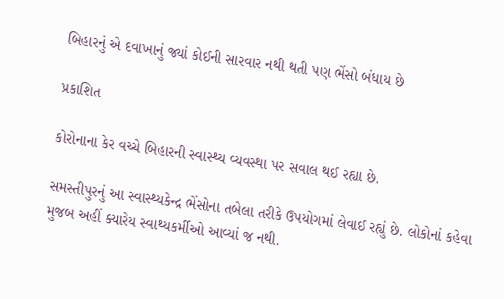બિહારનું એ દવાખાનું જ્યાં કોઈની સારવાર નથી થતી પણ ભેંસો બંધાય છે

પ્રકાશિત

કોરોનાના કેર વચ્ચે બિહારની સ્વાસ્થ્ય વ્યવસ્થા પર સવાલ થઈ રહ્યા છે.

સમસ્તીપુરનું આ સ્વાસ્થ્યકેન્દ્ર ભેંસોના તબેલા તરીકે ઉપયોગમાં લેવાઈ રહ્યું છે. લોકોનાં કહેવા મુજબ અહીં ક્યારેય સ્વાથ્યકર્મીઓ આવ્યાં જ નથી.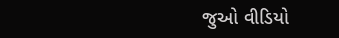જુઓ વીડિયો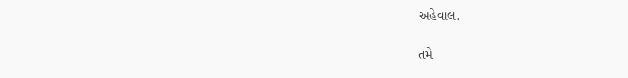અહેવાલ.

તમે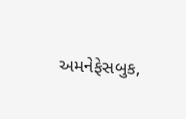અમનેફેસબુક,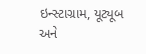ઇન્સ્ટાગ્રામ, યૂટ્યૂબ અને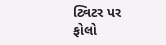ટ્વિટર પર ફોલો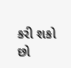કરી શકો છો